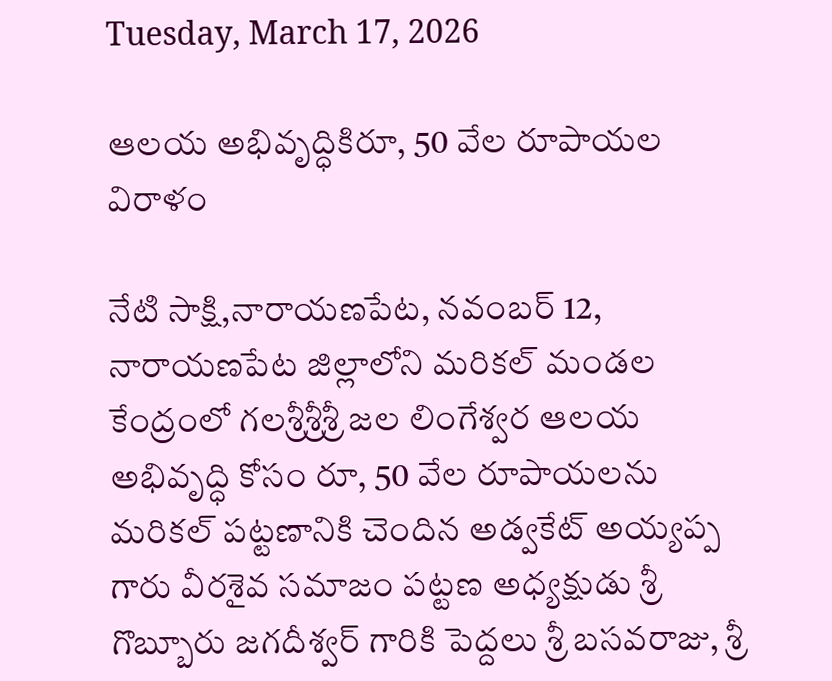Tuesday, March 17, 2026

ఆలయ అభివృద్ధికిరూ, 50 వేల రూపాయల విరాళం

నేటి సాక్షి,నారాయణపేట, నవంబర్ 12, నారాయణపేట జిల్లాలోని మరికల్ మండల కేంద్రంలో గలశ్రీశ్రీశ్రీ జల లింగేశ్వర ఆలయ అభివృద్ధి కోసం రూ, 50 వేల రూపాయలను మరికల్ పట్టణానికి చెందిన అడ్వకేట్ అయ్యప్ప గారు వీరశైవ సమాజం పట్టణ అధ్యక్షుడు శ్రీ గొబ్బూరు జగదీశ్వర్ గారికి పెద్దలు శ్రీ బసవరాజు, శ్రీ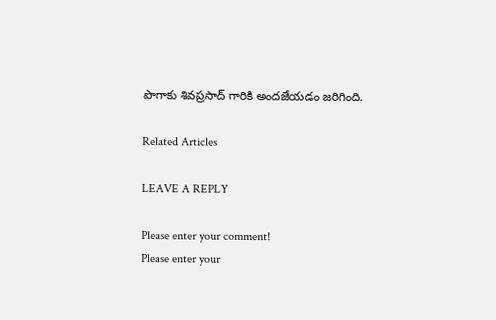పొగాకు శివప్రసాద్ గారికి అందజేయడం జరిగింది.

Related Articles

LEAVE A REPLY

Please enter your comment!
Please enter your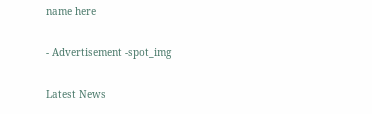name here

- Advertisement -spot_img

Latest News